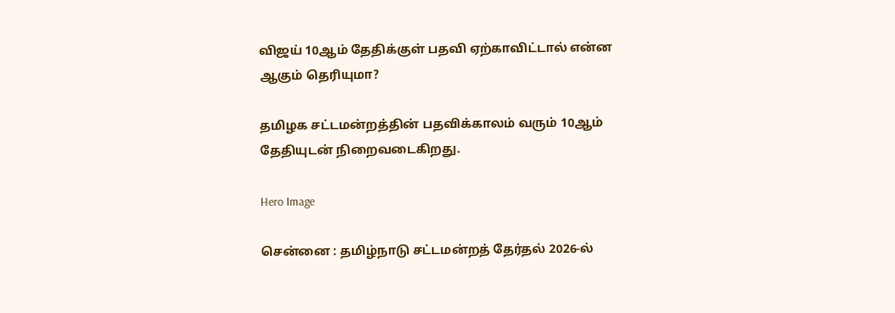விஜய் 10ஆம் தேதிக்குள் பதவி ஏற்காவிட்டால் என்ன ஆகும் தெரியுமா?

தமிழக சட்டமன்றத்தின் பதவிக்காலம் வரும் 10ஆம் தேதியுடன் நிறைவடைகிறது.

Hero Image

சென்னை : தமிழ்நாடு சட்டமன்றத் தேர்தல் 2026-ல்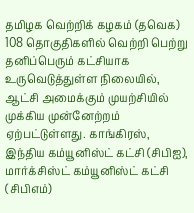தமிழக வெற்றிக் கழகம் (தவெக) 108 தொகுதிகளில் வெற்றி பெற்று தனிப்பெரும் கட்சியாக உருவெடுத்துள்ள நிலையில், ஆட்சி அமைக்கும் முயற்சியில் முக்கிய முன்னேற்றம் ஏற்பட்டுள்ளது. காங்கிரஸ், இந்திய கம்யூனிஸ்ட் கட்சி (சிபிஐ), மார்க்சிஸ்ட் கம்யூனிஸ்ட் கட்சி (சிபிஎம்)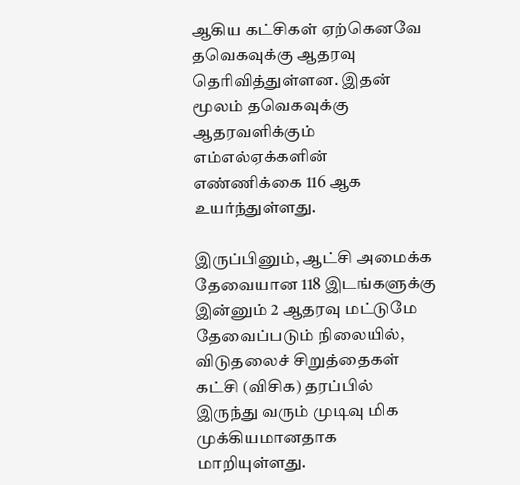ஆகிய கட்சிகள் ஏற்கெனவே தவெகவுக்கு ஆதரவு தெரிவித்துள்ளன. இதன் மூலம் தவெகவுக்கு ஆதரவளிக்கும் எம்எல்ஏக்களின் எண்ணிக்கை 116 ஆக உயர்ந்துள்ளது.

இருப்பினும், ஆட்சி அமைக்க தேவையான 118 இடங்களுக்கு இன்னும் 2 ஆதரவு மட்டுமே தேவைப்படும் நிலையில், விடுதலைச் சிறுத்தைகள் கட்சி (விசிக) தரப்பில் இருந்து வரும் முடிவு மிக முக்கியமானதாக மாறியுள்ளது.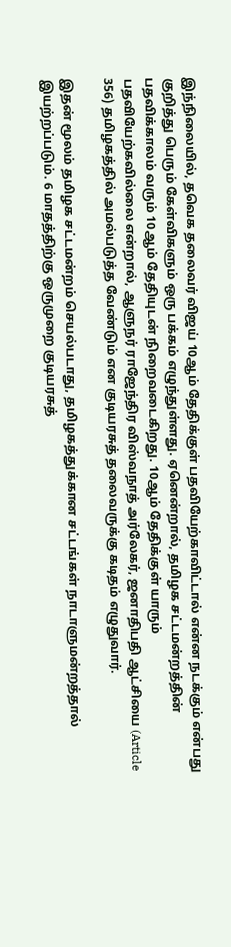இந்நிலையில், தவெக தலைவர் விஜய் 10ஆம் தேதிக்குள் பதவியேற்காவிட்டால் என்ன நடக்கும் என்பது குறித்து பெரும் கேள்விகளும் ஒரு பக்கம் எழுந்துள்ளது. ஏனென்றால், தமிழக சட்டமன்றத்தின் பதவிக்காலம் வரும் 10ஆம் தேதியுடன் நிறைவடைகிறது. 10ஆம் தேதிக்குள் யாரும் பதவியேற்கவில்லை என்றால், ஆளுநர் ராஜேந்திர விஸ்வநாத் அர்லேகர், ஜனாதிபதி ஆட்சியை (Article 356) தமிழகத்தில் அமல்படுத்த வேண்டும் என குடியரசுத் தலைவருக்கு கடிதம் எழுதுவார்.

இதன் மூலம் தமிழக சட்டமன்றம் செயல்படாது, தமிழகத்துக்கான சட்டங்கள் நாடாளுமன்றத்தால் இயற்றப்படும். 6 மாதத்திற்கு ஒருமுறை குடியரசுத்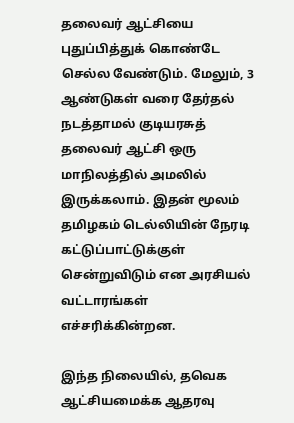தலைவர் ஆட்சியை புதுப்பித்துக் கொண்டே செல்ல வேண்டும். மேலும், 3 ஆண்டுகள் வரை தேர்தல் நடத்தாமல் குடியரசுத் தலைவர் ஆட்சி ஒரு மாநிலத்தில் அமலில் இருக்கலாம். இதன் மூலம் தமிழகம் டெல்லியின் நேரடி கட்டுப்பாட்டுக்குள் சென்றுவிடும் என அரசியல் வட்டாரங்கள் எச்சரிக்கின்றன.

இந்த நிலையில், தவெக ஆட்சியமைக்க ஆதரவு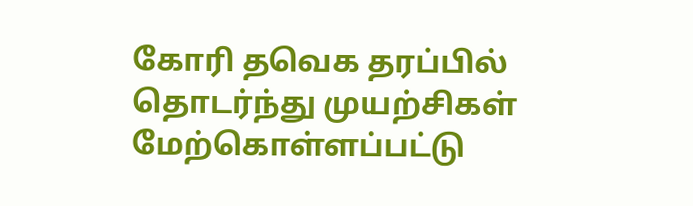கோரி தவெக தரப்பில் தொடர்ந்து முயற்சிகள் மேற்கொள்ளப்பட்டு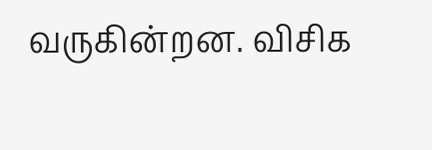வருகின்றன. விசிக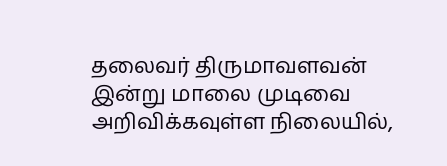தலைவர் திருமாவளவன் இன்று மாலை முடிவை அறிவிக்கவுள்ள நிலையில்,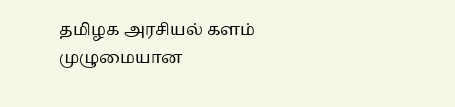தமிழக அரசியல் களம் முழுமையான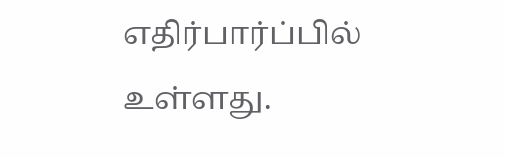எதிர்பார்ப்பில் உள்ளது.